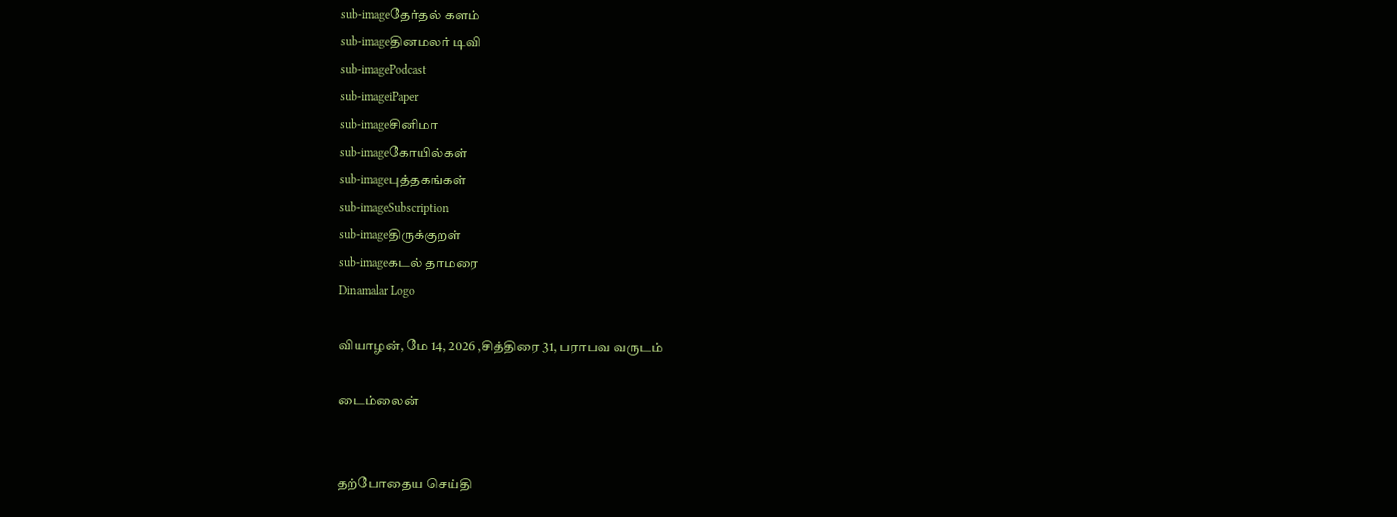sub-imageதேர்தல் களம்
sub-imageதினமலர் டிவி
sub-imagePodcast
sub-imageiPaper
sub-imageசினிமா
sub-imageகோயில்கள்
sub-imageபுத்தகங்கள்
sub-imageSubscription
sub-imageதிருக்குறள்
sub-imageகடல் தாமரை
Dinamalar Logo

வியாழன், மே 14, 2026 ,சித்திரை 31, பராபவ வருடம்

டைம்லைன்


தற்போதைய செய்தி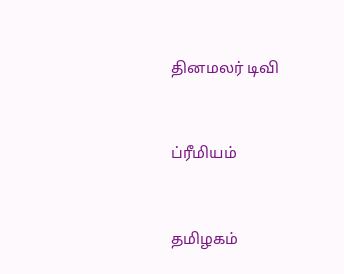தினமலர் டிவி


ப்ரீமியம்


தமிழகம்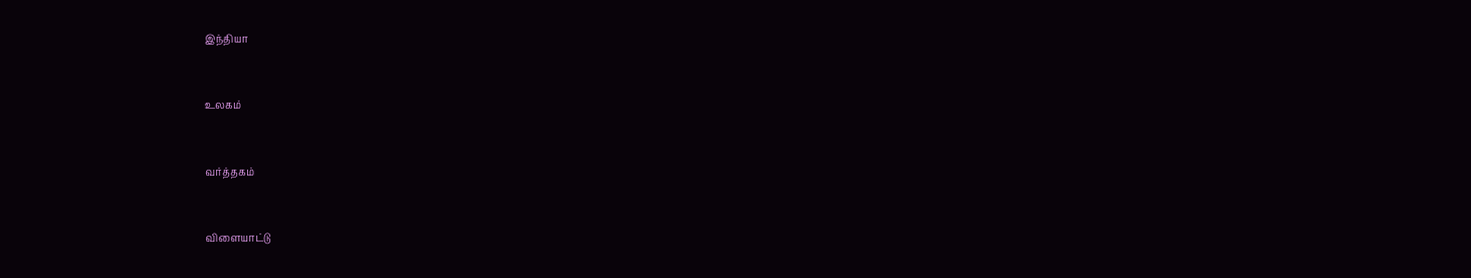இந்தியா


உலகம்


வர்த்தகம்


விளையாட்டு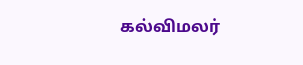கல்விமலர்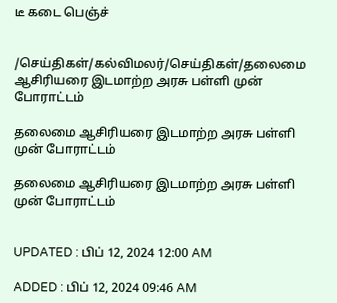டீ கடை பெஞ்ச்


/செய்திகள்/கல்விமலர்/செய்திகள்/தலைமை ஆசிரியரை இடமாற்ற அரசு பள்ளி முன் போராட்டம்

தலைமை ஆசிரியரை இடமாற்ற அரசு பள்ளி முன் போராட்டம்

தலைமை ஆசிரியரை இடமாற்ற அரசு பள்ளி முன் போராட்டம்


UPDATED : பிப் 12, 2024 12:00 AM

ADDED : பிப் 12, 2024 09:46 AM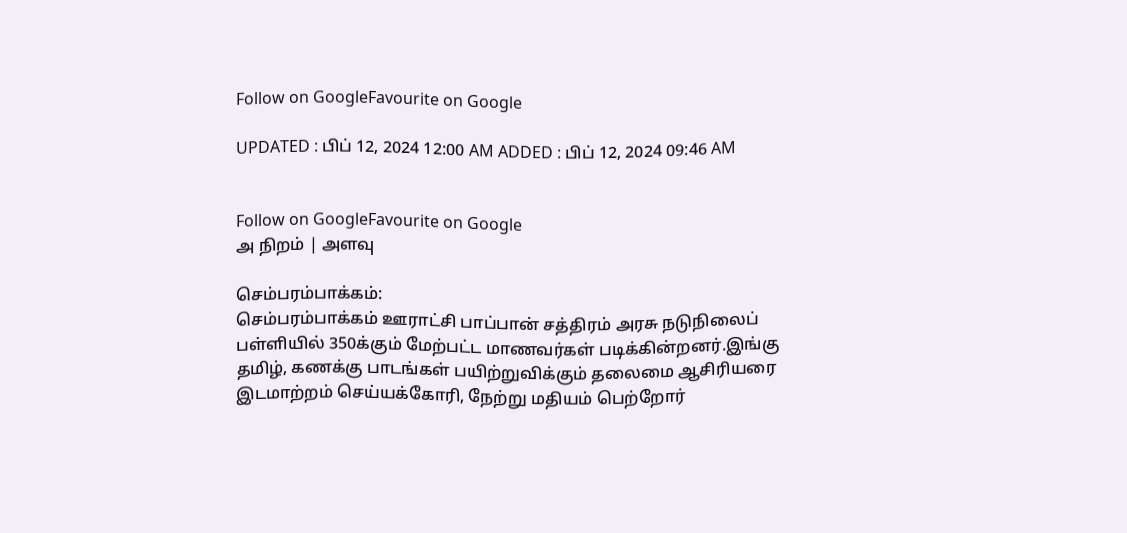Follow on GoogleFavourite on Google

UPDATED : பிப் 12, 2024 12:00 AM ADDED : பிப் 12, 2024 09:46 AM


Follow on GoogleFavourite on Google
அ நிறம் | அளவு

செம்பரம்பாக்கம்:
செம்பரம்பாக்கம் ஊராட்சி பாப்பான் சத்திரம் அரசு நடுநிலைப் பள்ளியில் 350க்கும் மேற்பட்ட மாணவர்கள் படிக்கின்றனர்.இங்கு தமிழ், கணக்கு பாடங்கள் பயிற்றுவிக்கும் தலைமை ஆசிரியரை இடமாற்றம் செய்யக்கோரி, நேற்று மதியம் பெற்றோர்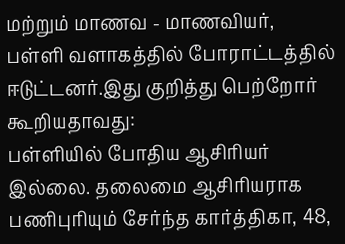மற்றும் மாணவ - மாணவியர், பள்ளி வளாகத்தில் போராட்டத்தில் ஈடுட்டனர்.இது குறித்து பெற்றோர் கூறியதாவது:
பள்ளியில் போதிய ஆசிரியர் இல்லை. தலைமை ஆசிரியராக பணிபுரியும் சேர்ந்த கார்த்திகா, 48,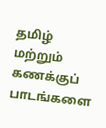தமிழ் மற்றும் கணக்குப் பாடங்களை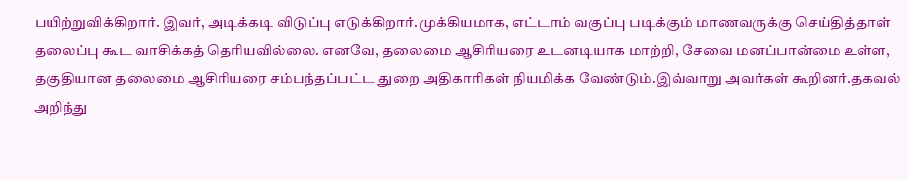பயிற்றுவிக்கிறார். இவர், அடிக்கடி விடுப்பு எடுக்கிறார்.முக்கியமாக, எட்டாம் வகுப்பு படிக்கும் மாணவருக்கு செய்தித்தாள் தலைப்பு கூட வாசிக்கத் தெரியவில்லை. எனவே, தலைமை ஆசிரியரை உடனடியாக மாற்றி, சேவை மனப்பான்மை உள்ள, தகுதியான தலைமை ஆசிரியரை சம்பந்தப்பட்ட துறை அதிகாரிகள் நியமிக்க வேண்டும்.இவ்வாறு அவர்கள் கூறினர்.தகவல் அறிந்து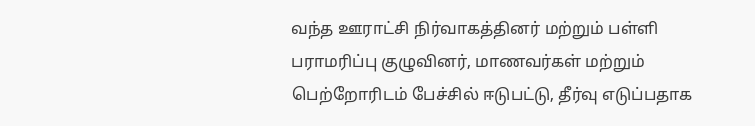வந்த ஊராட்சி நிர்வாகத்தினர் மற்றும் பள்ளி பராமரிப்பு குழுவினர், மாணவர்கள் மற்றும் பெற்றோரிடம் பேச்சில் ஈடுபட்டு, தீர்வு எடுப்பதாக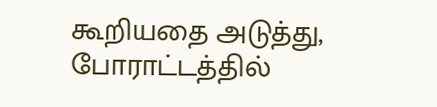கூறியதை அடுத்து, போராட்டத்தில்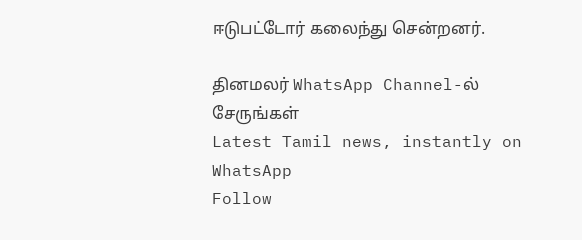ஈடுபட்டோர் கலைந்து சென்றனர்.

தினமலர் WhatsApp Channel-ல் சேருங்கள்
Latest Tamil news, instantly on WhatsApp
Follow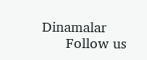Dinamalar
      Follow us